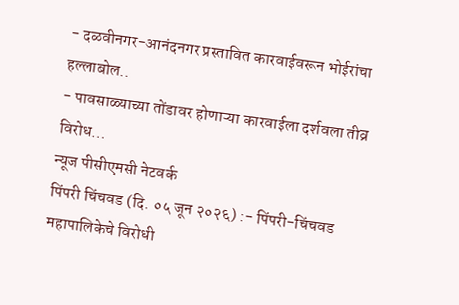- दळवीनगर-आनंदनगर प्रस्तावित कारवाईवरून भोईरांचा हल्लाबोल..
- पावसाळ्याच्या तोंडावर होणाऱ्या कारवाईला दर्शवला तीव्र विरोध…
न्यूज पीसीएमसी नेटवर्क
पिंपरी चिंचवड (दि. ०५ जून २०२६) :- पिंपरी-चिंचवड महापालिकेचे विरोधी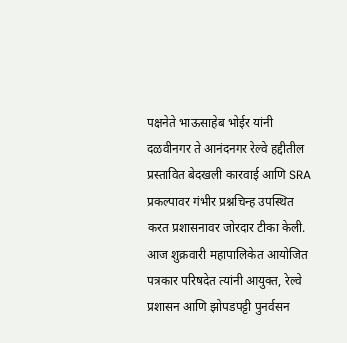पक्षनेते भाऊसाहेब भोईर यांनी दळवीनगर ते आनंदनगर रेल्वे हद्दीतील प्रस्तावित बेदखली कारवाई आणि SRA प्रकल्पावर गंभीर प्रश्नचिन्ह उपस्थित करत प्रशासनावर जोरदार टीका केली.
आज शुक्रवारी महापालिकेत आयोजित पत्रकार परिषदेत त्यांनी आयुक्त, रेल्वे प्रशासन आणि झोपडपट्टी पुनर्वसन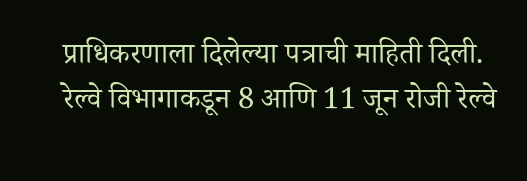प्राधिकरणाला दिलेल्या पत्राची माहिती दिली.
रेल्वे विभागाकडून 8 आणि 11 जून रोजी रेल्वे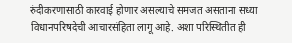रुंदीकरणासाठी कारवाई होणार असल्याचे समजत असताना सध्या विधानपरिषदेची आचारसंहिता लागू आहे. अशा परिस्थितीत ही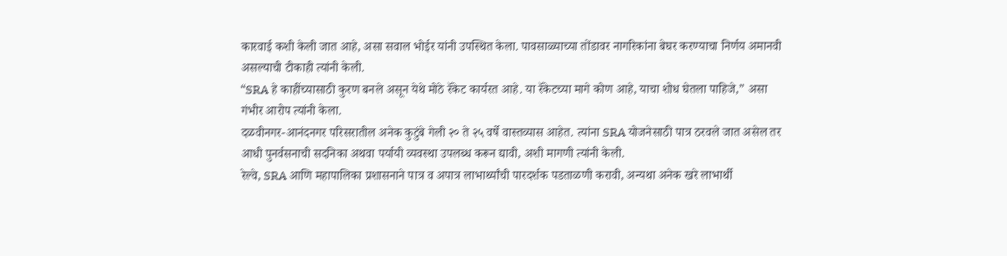कारवाई कशी केली जात आहे, असा सवाल भोईर यांनी उपस्थित केला. पावसाळ्याच्या तोंडावर नागरिकांना बेघर करण्याचा निर्णय अमानवी असल्याची टीकाही त्यांनी केली.
“SRA हे काहींच्यासाठी कुरण बनले असून येथे मोठे रॅकेट कार्यरत आहे. या रॅकेटच्या मागे कोण आहे, याचा शोध घेतला पाहिजे,” असा गंभीर आरोप त्यांनी केला.
दळवीनगर-आनंदनगर परिसरातील अनेक कुटुंबे गेली २० ते २५ वर्षे वास्तव्यास आहेत. त्यांना SRA योजनेसाठी पात्र ठरवले जात असेल तर आधी पुनर्वसनाची सदनिका अथवा पर्यायी व्यवस्था उपलब्ध करून द्यावी, अशी मागणी त्यांनी केली.
रेल्वे, SRA आणि महापालिका प्रशासनाने पात्र व अपात्र लाभार्थ्यांची पारदर्शक पडताळणी करावी, अन्यथा अनेक खरे लाभार्थी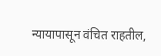न्यायापासून वंचित राहतील,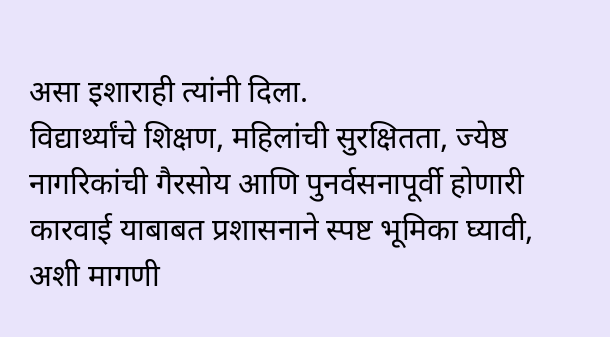असा इशाराही त्यांनी दिला.
विद्यार्थ्यांचे शिक्षण, महिलांची सुरक्षितता, ज्येष्ठ नागरिकांची गैरसोय आणि पुनर्वसनापूर्वी होणारी कारवाई याबाबत प्रशासनाने स्पष्ट भूमिका घ्यावी, अशी मागणी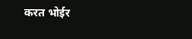करत भोईर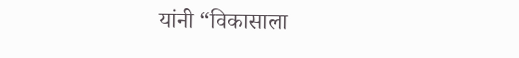यांनी “विकासाला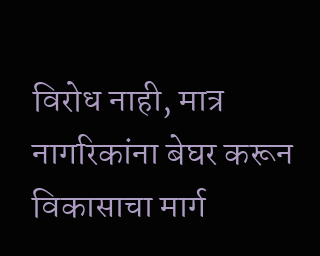विरोध नाही, मात्र नागरिकांना बेघर करून विकासाचा मार्ग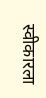स्वीकारला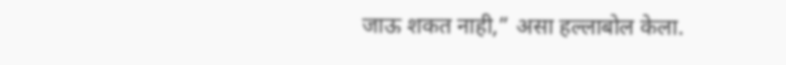जाऊ शकत नाही,” असा हल्लाबोल केला.